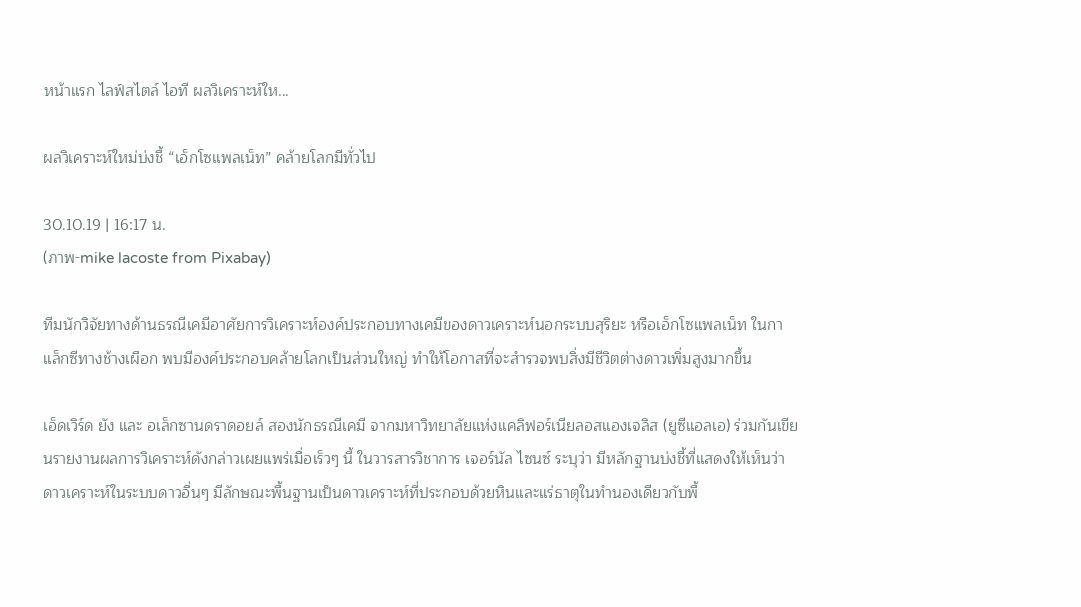หน้าแรก ไลฟ์สไตล์ ไอที ผลวิเคราะห์ให...

ผลวิเคราะห์ใหม่บ่งชี้ “เอ็กโซแพลเน็ท” คล้ายโลกมีทั่วไป

30.10.19 | 16:17 น.
(ภาพ-mike lacoste from Pixabay)

ทีมนักวิจัยทางด้านธรณีเคมีอาศัยการวิเคราะห์องค์ประกอบทางเคมีของดาวเคราะห์นอกระบบสุริยะ หรือเอ็กโซแพลเน็ท ในกาแล็กซีทางช้างเผือก พบมีองค์ประกอบคล้ายโลกเป็นส่วนใหญ่ ทำให้โอกาสที่จะสำรวจพบสิ่งมีชีวิตต่างดาวเพิ่มสูงมากขึ้น

เอ็ดเวิร์ด ยัง และ อเล็กซานดราดอยล์ สองนักธรณีเคมี จากมหาวิทยาลัยแห่งแคลิฟอร์เนียลอสแองเจลิส (ยูซีแอลเอ) ร่วมกันเขียนรายงานผลการวิเคราะห์ดังกล่าวเผยแพร่เมื่อเร็วๆ นี้ ในวารสารวิชาการ เจอร์นัล ไซนซ์ ระบุว่า มีหลักฐานบ่งชี้ที่แสดงให้เห็นว่าดาวเคราะห์ในระบบดาวอื่นๆ มีลักษณะพื้นฐานเป็นดาวเคราะห์ที่ประกอบด้วยหินและแร่ธาตุในทำนองเดียวกับพื้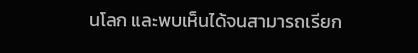นโลก และพบเห็นได้จนสามารถเรียก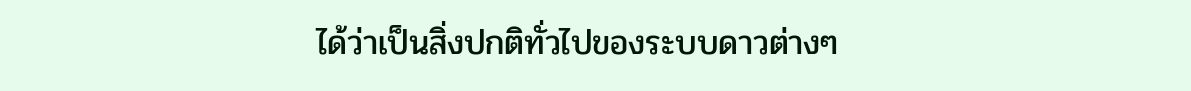ได้ว่าเป็นสิ่งปกติทั่วไปของระบบดาวต่างๆ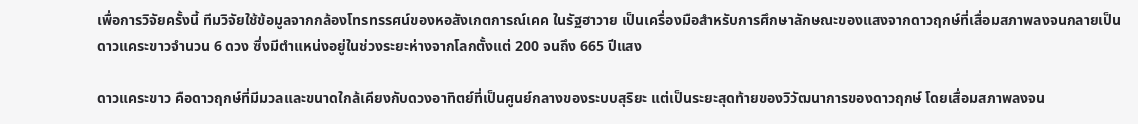เพื่อการวิจัยครั้งนี้ ทีมวิจัยใช้ข้อมูลจากกล้องโทรทรรศน์ของหอสังเกตการณ์เคค ในรัฐฮาวาย เป็นเครื่องมือสำหรับการศึกษาลักษณะของแสงจากดาวฤกษ์ที่เสื่อมสภาพลงจนกลายเป็นดาวแคระขาวจำนวน 6 ดวง ซึ่งมีตำแหน่งอยู่ในช่วงระยะห่างจากโลกตั้งแต่ 200 จนถึง 665 ปีแสง

ดาวแคระขาว คือดาวฤกษ์ที่มีมวลและขนาดใกล้เคียงกับดวงอาทิตย์ที่เป็นศูนย์กลางของระบบสุริยะ แต่เป็นระยะสุดท้ายของวิวัฒนาการของดาวฤกษ์ โดยเสื่อมสภาพลงจน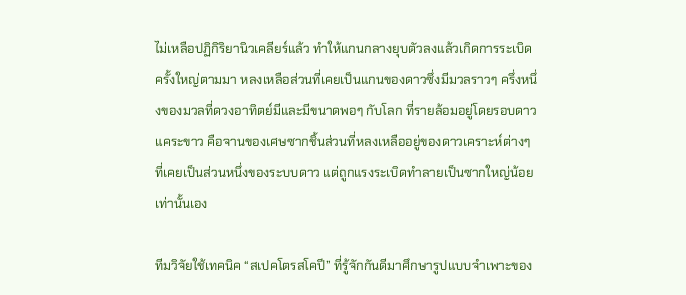ไม่เหลือปฏิกิริยานิวเคลียร์แล้ว ทำให้แกนกลางยุบตัวลงแล้วเกิดการระเบิดครั้งใหญ่ตามมา หลงเหลือส่วนที่เคยเป็นแกนของดาวซึ่งมีมวลราวๆ ครึ่งหนึ่งของมวลที่ดวงอาทิตย์มีและมีขนาดพอๆ กับโลก ที่รายล้อมอยู่โดยรอบดาวแคระขาว คือจานของเศษซากชิ้นส่วนที่หลงเหลืออยู่ของดาวเคราะห์ต่างๆ ที่เคยเป็นส่วนหนึ่งของระบบดาว แต่ถูกแรงระเบิดทำลายเป็นซากใหญ่น้อยเท่านั้นเอง

ทีมวิจัยใช้เทคนิค “สเปคโตรสโคปี” ที่รู้จักกันดีมาศึกษารูปแบบจำเพาะของ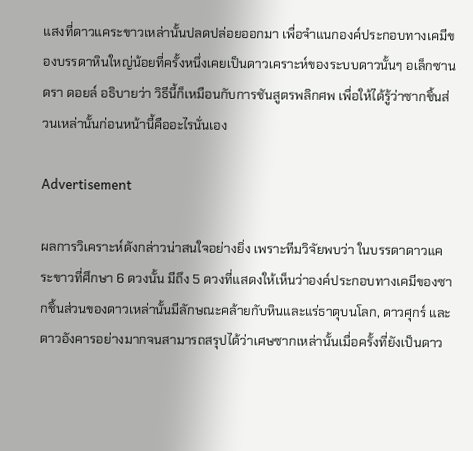แสงที่ดาวแคระขาวเหล่านั้นปลดปล่อยออกมา เพื่อจำแนกองค์ประกอบทางเคมีของบรรดาหินใหญ่น้อยที่ครั้งหนึ่งเคยเป็นดาวเคราะห์ของระบบดาวนั้นๆ อเล็กซานดรา ดอยล์ อธิบายว่า วิธีนี้ก็เหมือนกับการชันสูตรพลิกศพ เพื่อให้ได้รู้ว่าซากชิ้นส่วนเหล่านั้นก่อนหน้านี้คืออะไรนั่นเอง

Advertisement

ผลการวิเคราะห์ดังกล่าวน่าสนใจอย่างยิ่ง เพราะทีมวิจัยพบว่า ในบรรดาดาวแคระขาวที่ศึกษา 6 ดวงนั้น มีถึง 5 ดวงที่แสดงให้เห็นว่าองค์ประกอบทางเคมีของซากชิ้นส่วนของดาวเหล่านั้นมีลักษณะคล้ายกับหินและแร่ธาตุบนโลก, ดาวศุกร์ และดาวอังคารอย่างมากจนสามารถสรุปได้ว่าเศษซากเหล่านั้นเมื่อครั้งที่ยังเป็นดาว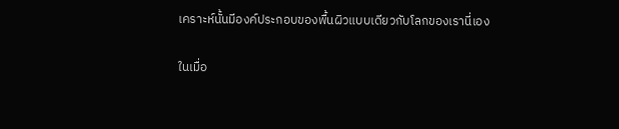เคราะห์นั้นมีองค์ประกอบของพื้นผิวแบบเดียวกับโลกของเรานี่เอง

ในเมื่อ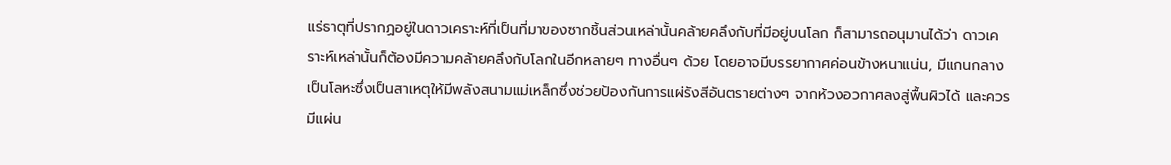แร่ธาตุที่ปรากฏอยู่ในดาวเคราะห์ที่เป็นที่มาของซากชิ้นส่วนเหล่านั้นคล้ายคลึงกับที่มีอยู่บนโลก ก็สามารถอนุมานได้ว่า ดาวเคราะห์เหล่านั้นก็ต้องมีความคล้ายคลึงกับโลกในอีกหลายๆ ทางอื่นๆ ด้วย โดยอาจมีบรรยากาศค่อนข้างหนาแน่น, มีแกนกลางเป็นโลหะซึ่งเป็นสาเหตุให้มีพลังสนามแม่เหล็กซึ่งช่วยป้องกันการแผ่รังสีอันตรายต่างๆ จากห้วงอวกาศลงสู่พื้นผิวได้ และควรมีแผ่น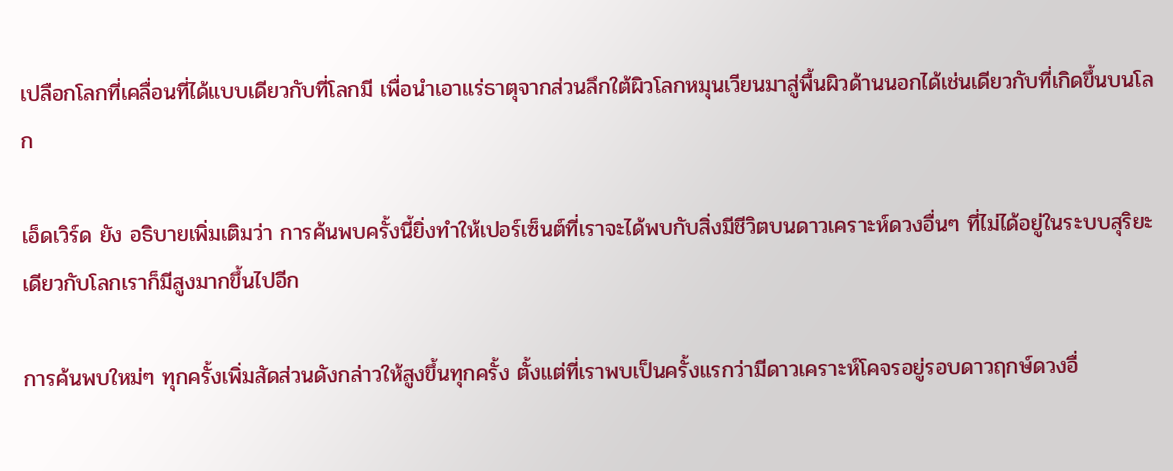เปลือกโลกที่เคลื่อนที่ได้แบบเดียวกับที่โลกมี เพื่อนำเอาแร่ธาตุจากส่วนลึกใต้ผิวโลกหมุนเวียนมาสู่พื้นผิวด้านนอกได้เช่นเดียวกับที่เกิดขึ้นบนโลก

เอ็ดเวิร์ด ยัง อธิบายเพิ่มเติมว่า การค้นพบครั้งนี้ยิ่งทำให้เปอร์เซ็นต์ที่เราจะได้พบกับสิ่งมีชีวิตบนดาวเคราะห์ดวงอื่นๆ ที่ไม่ได้อยู่ในระบบสุริยะเดียวกับโลกเราก็มีสูงมากขึ้นไปอีก

การค้นพบใหม่ๆ ทุกครั้งเพิ่มสัดส่วนดังกล่าวให้สูงขึ้นทุกครั้ง ตั้งแต่ที่เราพบเป็นครั้งแรกว่ามีดาวเคราะห์โคจรอยู่รอบดาวฤกษ์ดวงอื่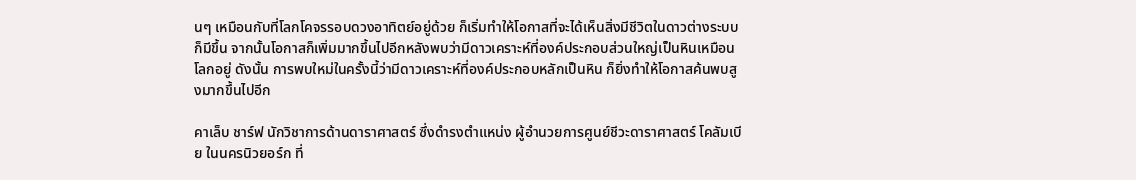นๆ เหมือนกับที่โลกโคจรรอบดวงอาทิตย์อยู่ด้วย ก็เริ่มทำให้โอกาสที่จะได้เห็นสิ่งมีชีวิตในดาวต่างระบบก็มีขึ้น จากนั้นโอกาสก็เพิ่มมากขึ้นไปอีกหลังพบว่ามีดาวเคราะห์ที่องค์ประกอบส่วนใหญ่เป็นหินเหมือนโลกอยู่ ดังนั้น การพบใหม่ในครั้งนี้ว่ามีดาวเคราะห์ที่องค์ประกอบหลักเป็นหิน ก็ยิ่งทำให้โอกาสค้นพบสูงมากขึ้นไปอีก

คาเล็บ ชาร์ฟ นักวิชาการด้านดาราศาสตร์ ซึ่งดำรงตำแหน่ง ผู้อำนวยการศูนย์ชีวะดาราศาสตร์ โคลัมเบีย ในนครนิวยอร์ก ที่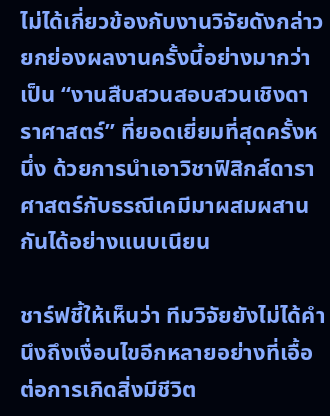ไม่ได้เกี่ยวข้องกับงานวิจัยดังกล่าว ยกย่องผลงานครั้งนี้อย่างมากว่าเป็น “งานสืบสวนสอบสวนเชิงดาราศาสตร์” ที่ยอดเยี่ยมที่สุดครั้งหนึ่ง ด้วยการนำเอาวิชาฟิสิกส์ดาราศาสตร์กับธรณีเคมีมาผสมผสานกันได้อย่างแนบเนียน

ชาร์ฟชี้ให้เห็นว่า ทีมวิจัยยังไม่ได้คำนึงถึงเงื่อนไขอีกหลายอย่างที่เอื้อต่อการเกิดสิ่งมีชีวิต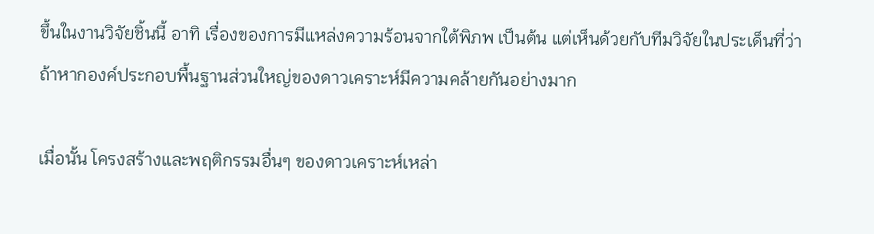ขึ้นในงานวิจัยชิ้นนี้ อาทิ เรื่องของการมีแหล่งความร้อนจากใต้พิภพ เป็นต้น แต่เห็นด้วยกับทีมวิจัยในประเด็นที่ว่า ถ้าหากองค์ประกอบพื้นฐานส่วนใหญ่ของดาวเคราะห์มีความคล้ายกันอย่างมาก

เมื่อนั้น โครงสร้างและพฤติกรรมอื่นๆ ของดาวเคราะห์เหล่า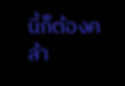นี้ก็ต้องคล้า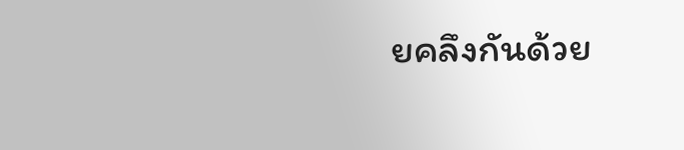ยคลึงกันด้วย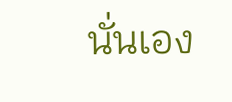นั่นเอง